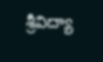శ్రీవిద్యా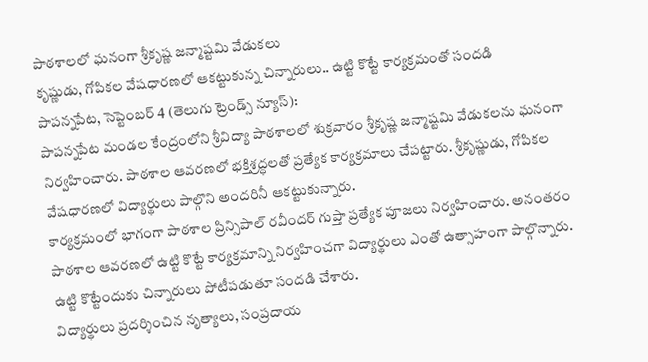పాఠశాలలో ఘనంగా శ్రీకృష్ణ జన్మాష్టమి వేడుకలు
కృష్ణుడు, గోపికల వేషధారణలో ఆకట్టుకున్న చిన్నారులు.. ఉట్టి కొట్టే కార్యక్రమంతో సందడి
పాపన్నపేట, సెప్టెంబర్ 4 (తెలుగు ట్రెండ్స్ న్యూస్):
పాపన్నపేట మండల కేంద్రంలోని శ్రీవిద్యా పాఠశాలలో శుక్రవారం శ్రీకృష్ణ జన్మాష్టమి వేడుకలను ఘనంగా నిర్వహించారు. పాఠశాల ఆవరణలో భక్తిశ్రద్ధలతో ప్రత్యేక కార్యక్రమాలు చేపట్టారు. శ్రీకృష్ణుడు, గోపికల వేషధారణలో విద్యార్థులు పాల్గొని అందరినీ ఆకట్టుకున్నారు.
కార్యక్రమంలో భాగంగా పాఠశాల ప్రిన్సిపాల్ రవీందర్ గుప్తా ప్రత్యేక పూజలు నిర్వహించారు. అనంతరం పాఠశాల ఆవరణలో ఉట్టి కొట్టే కార్యక్రమాన్ని నిర్వహించగా విద్యార్థులు ఎంతో ఉత్సాహంగా పాల్గొన్నారు. ఉట్టి కొట్టేందుకు చిన్నారులు పోటీపడుతూ సందడి చేశారు.
విద్యార్థులు ప్రదర్శించిన నృత్యాలు, సంప్రదాయ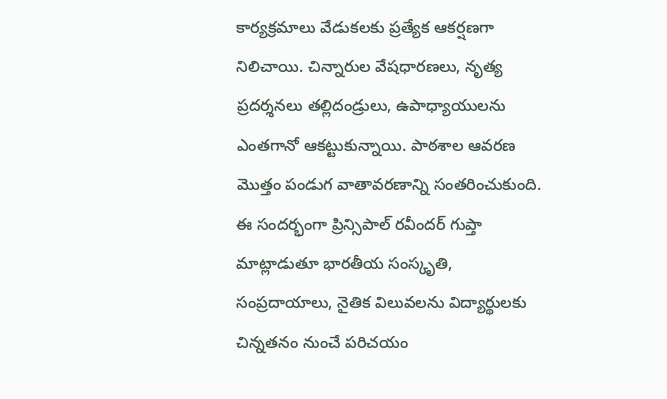కార్యక్రమాలు వేడుకలకు ప్రత్యేక ఆకర్షణగా నిలిచాయి. చిన్నారుల వేషధారణలు, నృత్య ప్రదర్శనలు తల్లిదండ్రులు, ఉపాధ్యాయులను ఎంతగానో ఆకట్టుకున్నాయి. పాఠశాల ఆవరణ మొత్తం పండుగ వాతావరణాన్ని సంతరించుకుంది.
ఈ సందర్భంగా ప్రిన్సిపాల్ రవీందర్ గుప్తా మాట్లాడుతూ భారతీయ సంస్కృతి, సంప్రదాయాలు, నైతిక విలువలను విద్యార్థులకు చిన్నతనం నుంచే పరిచయం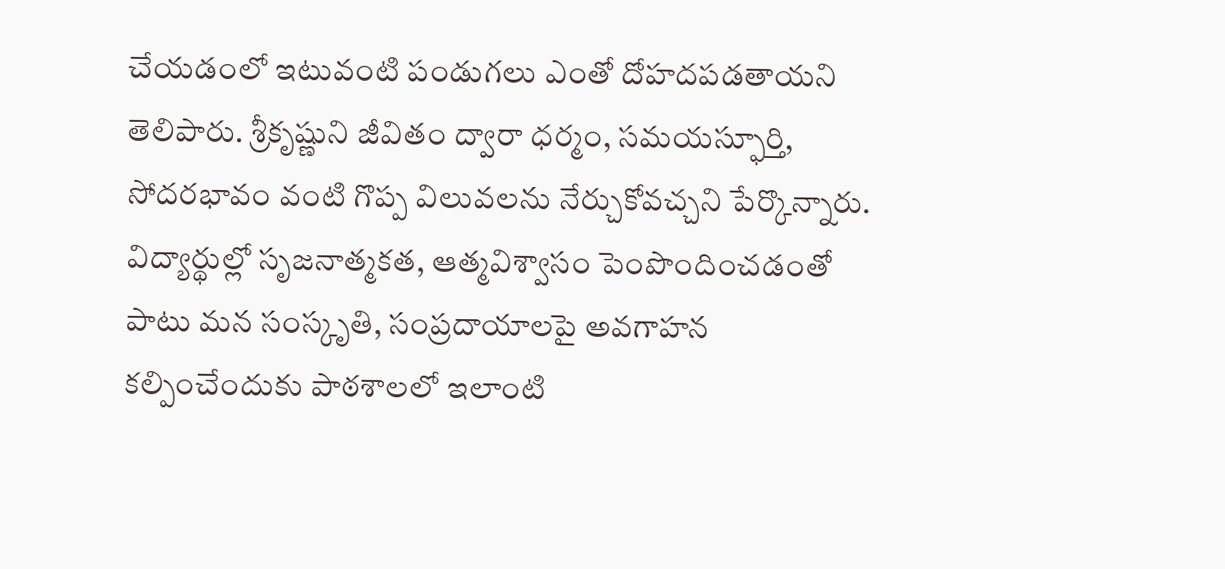చేయడంలో ఇటువంటి పండుగలు ఎంతో దోహదపడతాయని తెలిపారు. శ్రీకృష్ణుని జీవితం ద్వారా ధర్మం, సమయస్ఫూర్తి, సోదరభావం వంటి గొప్ప విలువలను నేర్చుకోవచ్చని పేర్కొన్నారు.
విద్యార్థుల్లో సృజనాత్మకత, ఆత్మవిశ్వాసం పెంపొందించడంతో పాటు మన సంస్కృతి, సంప్రదాయాలపై అవగాహన కల్పించేందుకు పాఠశాలలో ఇలాంటి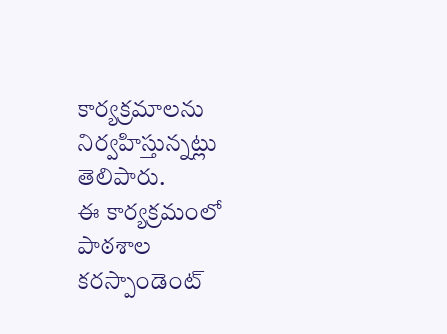కార్యక్రమాలను నిర్వహిస్తున్నట్లు తెలిపారు.
ఈ కార్యక్రమంలో పాఠశాల కరస్పాండెంట్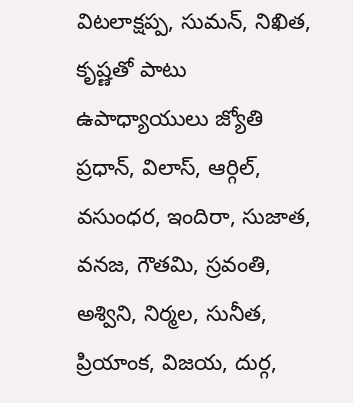విటలాక్షప్ప, సుమన్, నిఖిత, కృష్ణతో పాటు ఉపాధ్యాయులు జ్యోతి ప్రధాన్, విలాస్, ఆర్గిల్, వసుంధర, ఇందిరా, సుజాత, వనజ, గౌతమి, స్రవంతి, అశ్విని, నిర్మల, సునీత, ప్రియాంక, విజయ, దుర్గ,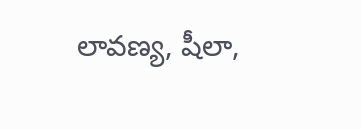లావణ్య, షీలా,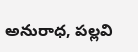అనురాధ, పల్లవి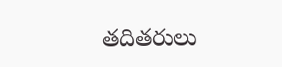తదితరులు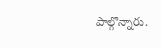పాల్గొన్నారు.